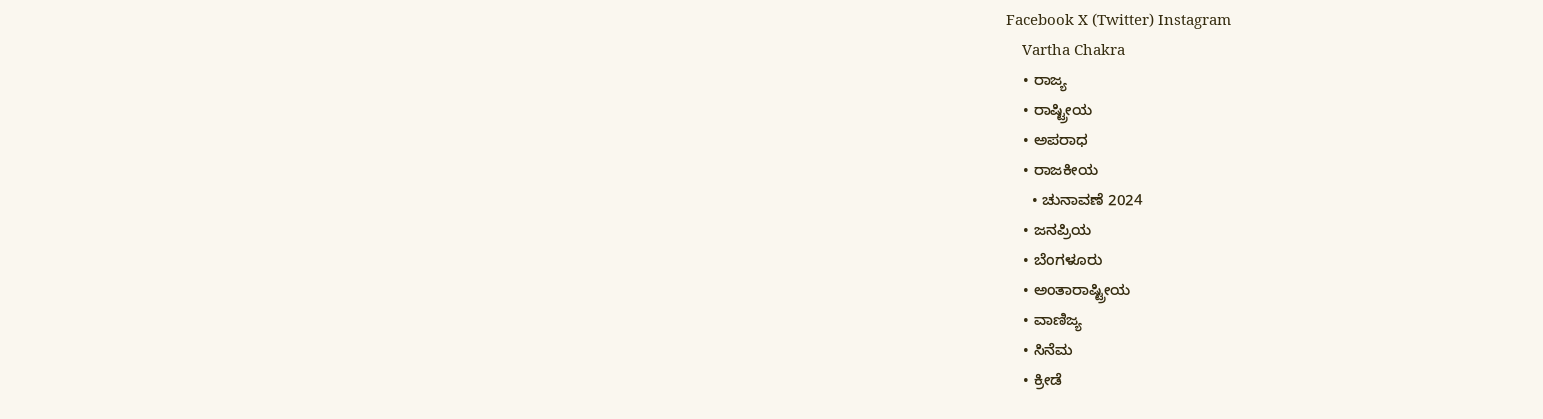Facebook X (Twitter) Instagram
    Vartha Chakra
    • ರಾಜ್ಯ
    • ರಾಷ್ಟ್ರೀಯ
    • ಅಪರಾಧ
    • ರಾಜಕೀಯ
      • ಚುನಾವಣೆ 2024
    • ಜನಪ್ರಿಯ
    • ಬೆಂಗಳೂರು
    • ಅಂತಾರಾಷ್ಟ್ರೀಯ
    • ವಾಣಿಜ್ಯ
    • ಸಿನೆಮ
    • ಕ್ರೀಡೆ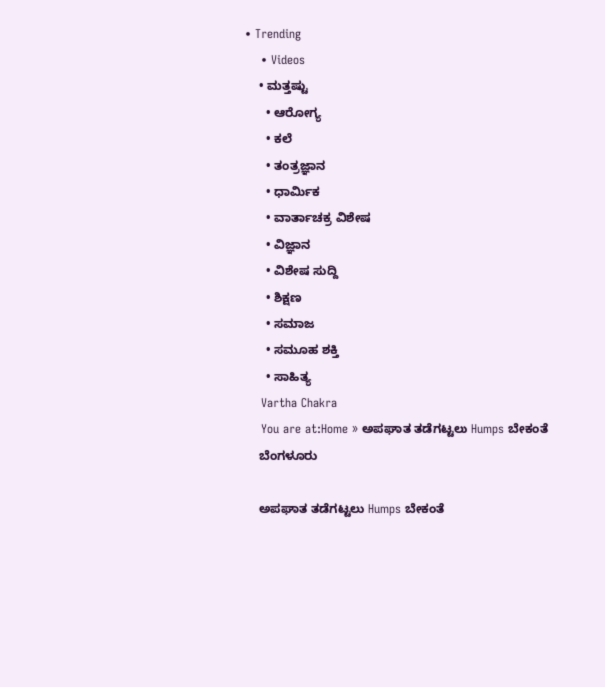• Trending
    • Videos
    • ಮತ್ತಷ್ಟು
      • ಆರೋಗ್ಯ
      • ಕಲೆ
      • ತಂತ್ರಜ್ಞಾನ
      • ಧಾರ್ಮಿಕ
      • ವಾರ್ತಾಚಕ್ರ ವಿಶೇಷ
      • ವಿಜ್ಞಾನ
      • ವಿಶೇಷ ಸುದ್ದಿ
      • ಶಿಕ್ಷಣ
      • ಸಮಾಜ
      • ಸಮೂಹ ಶಕ್ತಿ
      • ಸಾಹಿತ್ಯ
    Vartha Chakra
    You are at:Home » ಅಪಘಾತ ತಡೆಗಟ್ಟಲು Humps ಬೇಕಂತೆ
    ಬೆಂಗಳೂರು

    ಅಪಘಾತ ತಡೆಗಟ್ಟಲು Humps ಬೇಕಂತೆ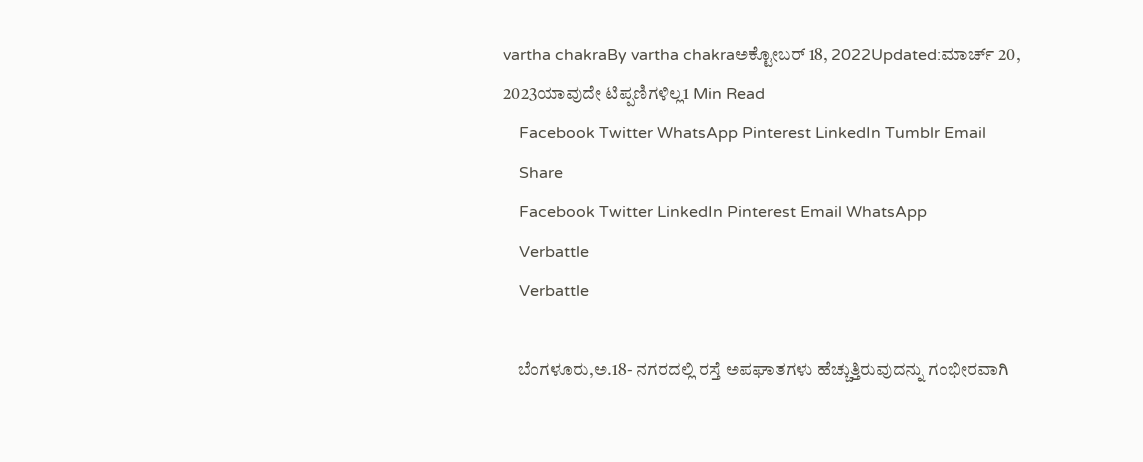vartha chakraBy vartha chakraಅಕ್ಟೋಬರ್ 18, 2022Updated:ಮಾರ್ಚ್ 20, 2023ಯಾವುದೇ ಟಿಪ್ಪಣಿಗಳಿಲ್ಲ1 Min Read
    Facebook Twitter WhatsApp Pinterest LinkedIn Tumblr Email
    Share
    Facebook Twitter LinkedIn Pinterest Email WhatsApp
    Verbattle
    Verbattle

    ಬೆಂಗಳೂರು,ಅ.18- ನಗರದಲ್ಲಿ ರಸ್ತೆ ಅಪಘಾತಗಳು ಹೆಚ್ಚುತ್ತಿರುವುದನ್ನು ಗಂಭೀರವಾಗಿ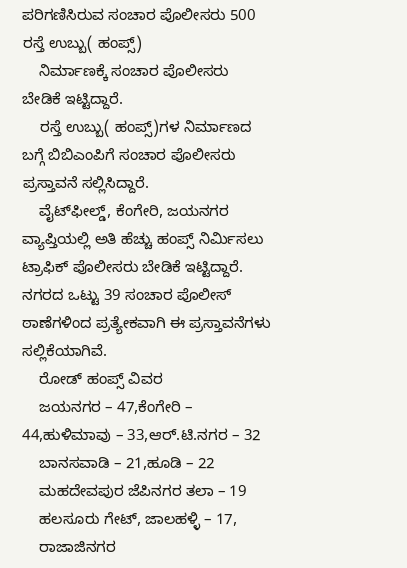ಪರಿಗಣಿಸಿರುವ ಸಂಚಾರ ಪೊಲೀಸರು 500 ರಸ್ತೆ ಉಬ್ಬು( ಹಂಪ್ಸ್)
    ನಿರ್ಮಾಣಕ್ಕೆ ಸಂಚಾರ ಪೊಲೀಸರು ಬೇಡಿಕೆ ಇಟ್ಟಿದ್ದಾರೆ.
    ರಸ್ತೆ ಉಬ್ಬು( ಹಂಪ್ಸ್)ಗಳ ನಿರ್ಮಾಣದ ಬಗ್ಗೆ ಬಿಬಿಎಂಪಿಗೆ ಸಂಚಾರ ಪೊಲೀಸರು ಪ್ರಸ್ತಾವನೆ ಸಲ್ಲಿಸಿದ್ದಾರೆ.
    ವೈಟ್‌ಫೀಲ್ಡ್, ಕೆಂಗೇರಿ, ಜಯನಗರ ವ್ಯಾಪ್ತಿಯಲ್ಲಿ ಅತಿ ಹೆಚ್ಚು ಹಂಪ್ಸ್ ನಿರ್ಮಿಸಲು ಟ್ರಾಫಿಕ್ ಪೊಲೀಸರು ಬೇಡಿಕೆ ಇಟ್ಟಿದ್ದಾರೆ. ನಗರದ ಒಟ್ಟು 39 ಸಂಚಾರ ಪೊಲೀಸ್ ಠಾಣೆಗಳಿಂದ ಪ್ರತ್ಯೇಕವಾಗಿ ಈ ಪ್ರಸ್ತಾವನೆಗಳು ಸಲ್ಲಿಕೆ‌ಯಾಗಿವೆ.
    ರೋಡ್ ಹಂಪ್ಸ್ ವಿವರ
    ಜಯನಗರ – 47,ಕೆಂಗೇರಿ – 44,ಹುಳಿಮಾವು – 33,ಆರ್.ಟಿ.ನಗರ – 32
    ಬಾನಸವಾಡಿ – 21,ಹೂಡಿ – 22
    ಮಹದೇವಪುರ ಜೆಪಿನಗರ ತಲಾ – 19
    ಹಲಸೂರು ಗೇಟ್, ಜಾಲಹಳ್ಳಿ – 17,
    ರಾಜಾಜಿನಗರ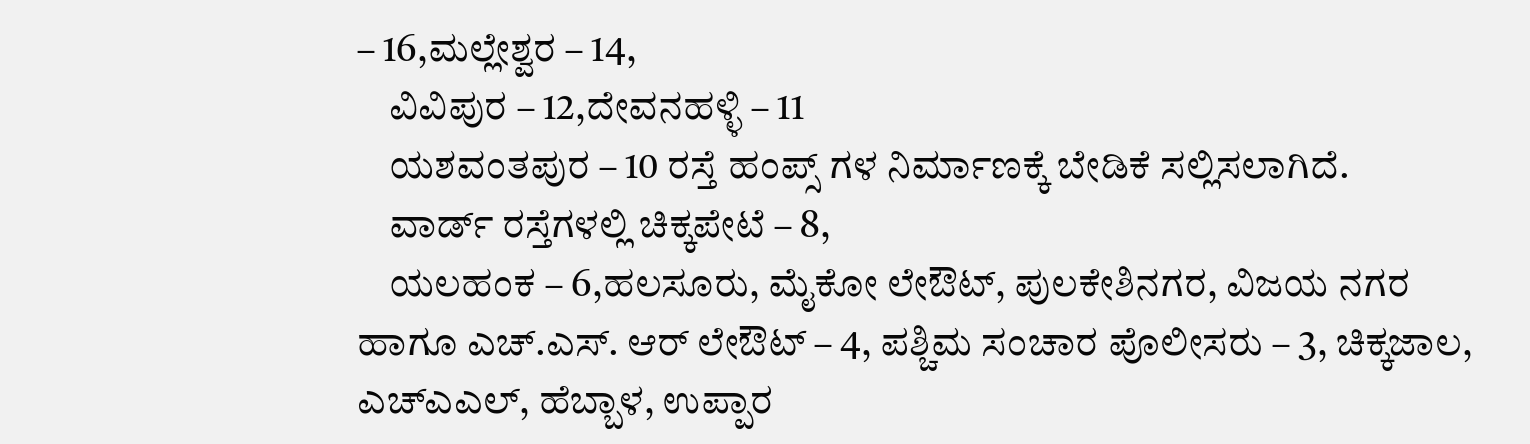– 16,ಮಲ್ಲೇಶ್ವರ – 14,
    ವಿವಿಪುರ – 12,ದೇವನಹಳ್ಳಿ – 11
    ಯಶವಂತಪುರ – 10 ರಸ್ತೆ ಹಂಪ್ಸ್ ಗಳ ನಿರ್ಮಾಣಕ್ಕೆ ಬೇಡಿಕೆ ಸಲ್ಲಿಸಲಾಗಿದೆ.
    ವಾರ್ಡ್ ರಸ್ತೆಗಳಲ್ಲಿ ಚಿಕ್ಕಪೇಟೆ – 8,
    ಯಲಹಂಕ – 6,ಹಲಸೂರು, ಮೈಕೋ ಲೇಔಟ್, ಪುಲಕೇಶಿನಗರ, ವಿಜಯ ನಗರ ಹಾಗೂ ಎಚ್‌.ಎಸ್. ಆರ್ ಲೇಔಟ್ – 4, ಪಶ್ಚಿಮ ಸಂಚಾರ ಪೊಲೀಸರು – 3, ಚಿಕ್ಕಜಾಲ, ಎಚ್‌ಎಎಲ್, ಹೆಬ್ಬಾಳ, ಉಪ್ಪಾರ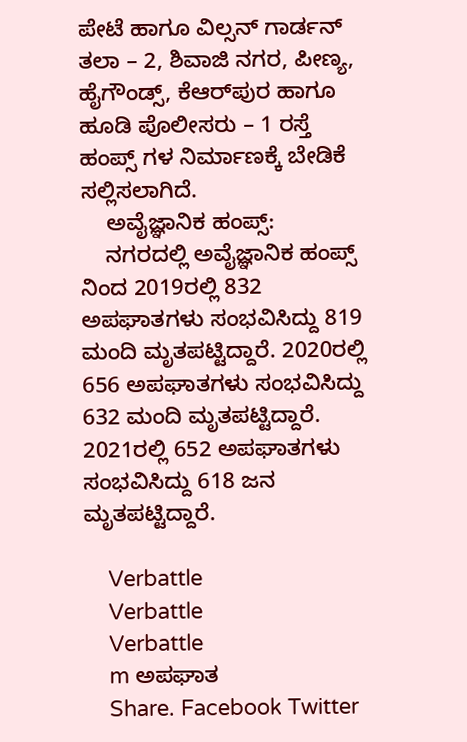ಪೇಟೆ ಹಾಗೂ ವಿಲ್ಸನ್ ಗಾರ್ಡನ್ ತಲಾ – 2, ಶಿವಾಜಿ ನಗರ, ಪೀಣ್ಯ, ಹೈಗೌಂಡ್ಸ್, ಕೆಆರ್‌ಪುರ ಹಾಗೂ ಹೂಡಿ ಪೊಲೀಸರು – 1 ರಸ್ತೆ ಹಂಪ್ಸ್ ಗಳ ನಿರ್ಮಾಣಕ್ಕೆ ಬೇಡಿಕೆ ಸಲ್ಲಿಸಲಾಗಿದೆ.
    ಅವೈಜ್ಞಾನಿಕ ಹಂಪ್ಸ್:
    ನಗರದಲ್ಲಿ ಅವೈಜ್ಞಾನಿಕ ಹಂಪ್ಸ್ ನಿಂದ 2019ರಲ್ಲಿ 832 ಅಪಘಾತಗಳು ಸಂಭವಿಸಿದ್ದು 819 ಮಂದಿ ಮೃತಪಟ್ಟಿದ್ದಾರೆ. 2020ರಲ್ಲಿ 656 ಅಪಘಾತಗಳು ಸಂಭವಿಸಿದ್ದು 632 ಮಂದಿ ಮೃತಪಟ್ಟಿದ್ದಾರೆ. 2021ರಲ್ಲಿ 652 ಅಪಘಾತಗಳು ಸಂಭವಿಸಿದ್ದು 618 ಜನ ಮೃತಪಟ್ಟಿದ್ದಾರೆ.

    Verbattle
    Verbattle
    Verbattle
    m ಅಪಘಾತ
    Share. Facebook Twitter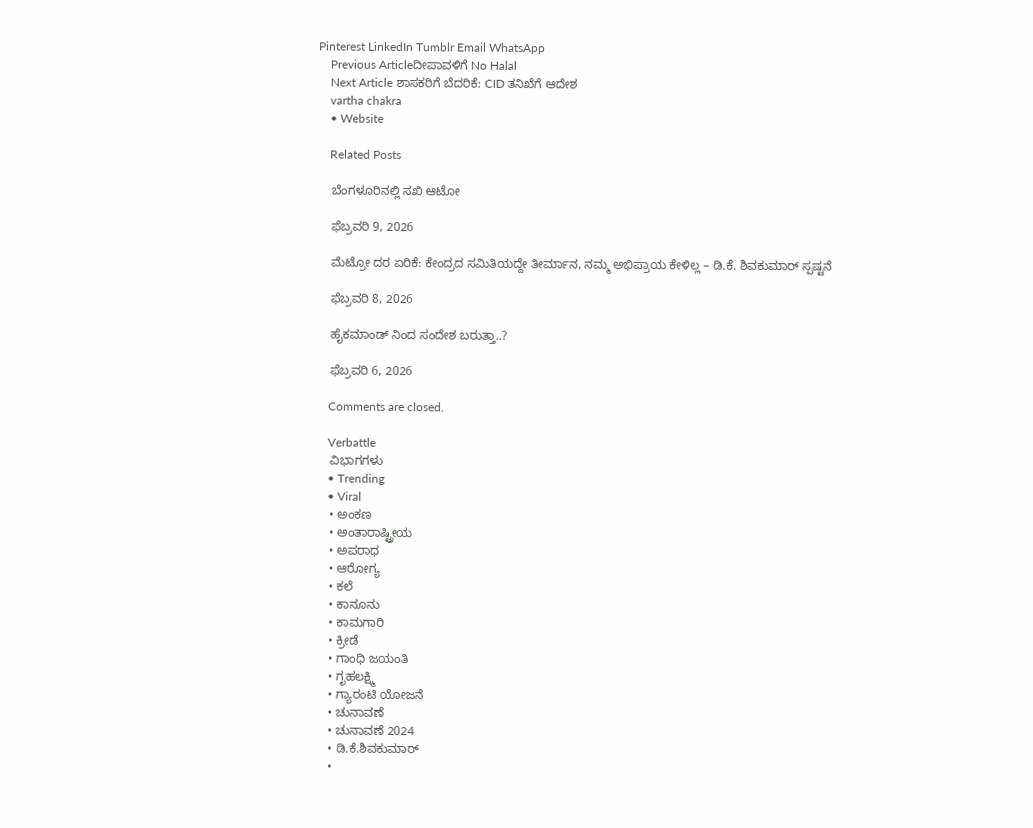Pinterest LinkedIn Tumblr Email WhatsApp
    Previous Articleದೀಪಾವಳಿಗೆ No Halal
    Next Article ಶಾಸಕರಿಗೆ ಬೆದರಿಕೆ: CID ತನಿಖೆಗೆ ಆದೇಶ
    vartha chakra
    • Website

    Related Posts

    ಬೆಂಗಳೂರಿನಲ್ಲಿ ಸಖಿ ಆಟೋ

    ಫೆಬ್ರವರಿ 9, 2026

    ಮೆಟ್ರೋ ದರ ಏರಿಕೆ: ಕೇಂದ್ರದ ಸಮಿತಿಯದ್ದೇ ತೀರ್ಮಾನ, ನಮ್ಮ ಅಭಿಪ್ರಾಯ ಕೇಳಿಲ್ಲ – ಡಿ.ಕೆ. ಶಿವಕುಮಾರ್ ಸ್ಪಷ್ಟನೆ

    ಫೆಬ್ರವರಿ 8, 2026

    ಹೈಕಮಾಂಡ್ ನಿಂದ ಸಂದೇಶ ಬರುತ್ತಾ..?

    ಫೆಬ್ರವರಿ 6, 2026

    Comments are closed.

    Verbattle
    ವಿಭಾಗಗಳು
    • Trending
    • Viral
    • ಅಂಕಣ
    • ಅಂತಾರಾಷ್ಟ್ರೀಯ
    • ಅಪರಾಧ
    • ಆರೋಗ್ಯ
    • ಕಲೆ
    • ಕಾನೂನು
    • ಕಾಮಗಾರಿ
    • ಕ್ರೀಡೆ
    • ಗಾಂಧಿ ಜಯಂತಿ
    • ಗೃಹಲಕ್ಷ್ಮಿ
    • ಗ್ಯಾರಂಟಿ ಯೋಜನೆ
    • ಚುನಾವಣೆ
    • ಚುನಾವಣೆ 2024
    • ಡಿ.ಕೆ.ಶಿವಕುಮಾರ್
    •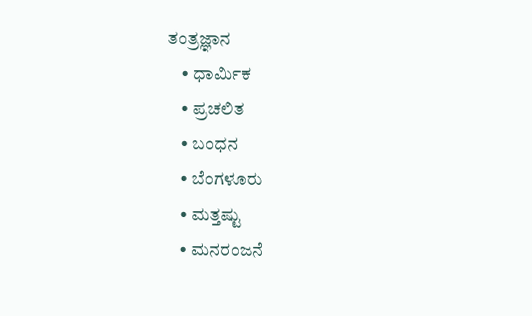ತಂತ್ರಜ್ಞಾನ
    • ಧಾರ್ಮಿಕ
    • ಪ್ರಚಲಿತ
    • ಬಂಧನ
    • ಬೆಂಗಳೂರು
    • ಮತ್ತಷ್ಟು
    • ಮನರಂಜನೆ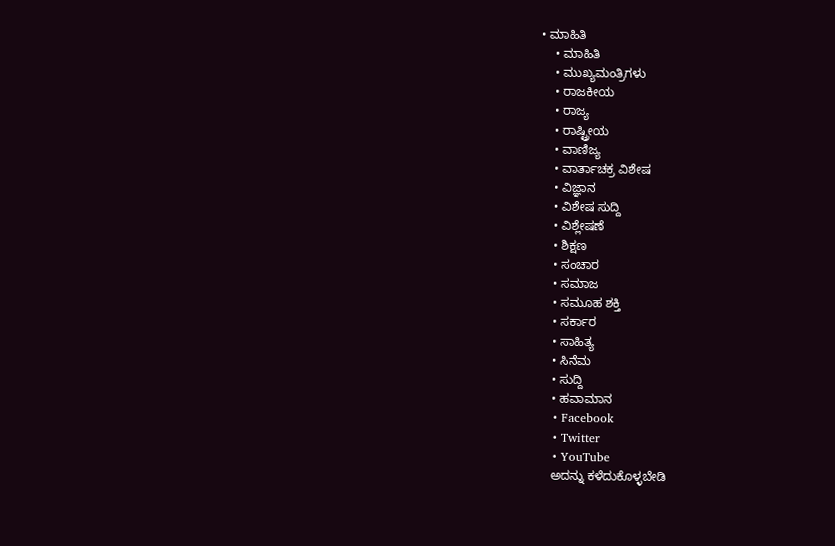• ಮಾಹಿತಿ
    • ಮಾಹಿತಿ
    • ಮುಖ್ಯಮಂತ್ರಿಗಳು
    • ರಾಜಕೀಯ
    • ರಾಜ್ಯ
    • ರಾಷ್ಟ್ರೀಯ
    • ವಾಣಿಜ್ಯ
    • ವಾರ್ತಾಚಕ್ರ ವಿಶೇಷ
    • ವಿಜ್ಞಾನ
    • ವಿಶೇಷ ಸುದ್ದಿ
    • ವಿಶ್ಲೇಷಣೆ
    • ಶಿಕ್ಷಣ
    • ಸಂಚಾರ
    • ಸಮಾಜ
    • ಸಮೂಹ ಶಕ್ತಿ
    • ಸರ್ಕಾರ
    • ಸಾಹಿತ್ಯ
    • ಸಿನೆಮ
    • ಸುದ್ದಿ
    • ಹವಾಮಾನ
    • Facebook
    • Twitter
    • YouTube
    ಅದನ್ನು ಕಳೆದುಕೊಳ್ಳಬೇಡಿ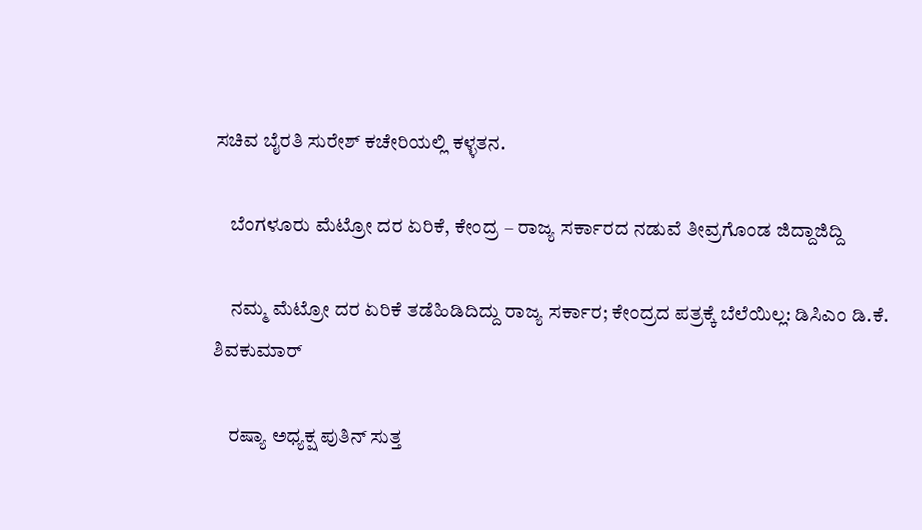ಸಚಿವ ಬೈರತಿ ಸುರೇಶ್ ಕಚೇರಿಯಲ್ಲಿ ಕಳ್ಳತನ.

    ಬೆಂಗಳೂರು ಮೆಟ್ರೋ ದರ ಏರಿಕೆ, ಕೇಂದ್ರ – ರಾಜ್ಯ ಸರ್ಕಾರದ ನಡುವೆ ತೀವ್ರಗೊಂಡ ಜಿದ್ದಾಜಿದ್ದಿ

    ನಮ್ಮ ಮೆಟ್ರೋ ದರ ಏರಿಕೆ ತಡೆಹಿಡಿದಿದ್ದು ರಾಜ್ಯ ಸರ್ಕಾರ; ಕೇಂದ್ರದ ಪತ್ರಕ್ಕೆ ಬೆಲೆಯಿಲ್ಲ: ಡಿಸಿಎಂ ಡಿ.ಕೆ. ಶಿವಕುಮಾರ್

    ರಷ್ಯಾ ಅಧ್ಯಕ್ಷ ಪುತಿನ್ ಸುತ್ತ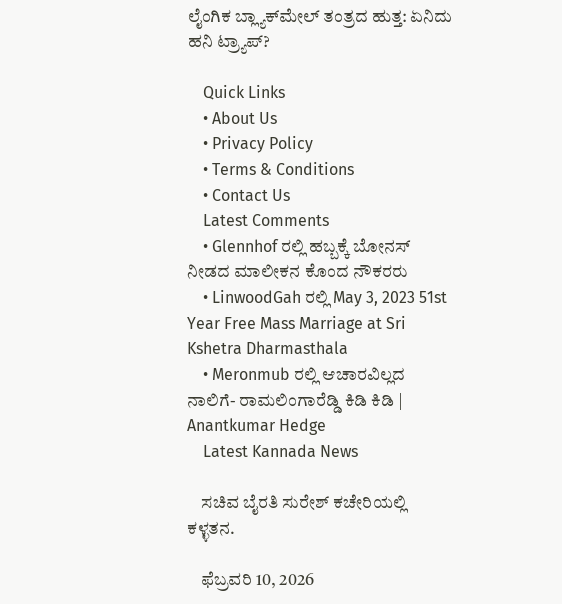ಲೈಂಗಿಕ ಬ್ಲ್ಯಾಕ್‌ಮೇಲ್ ತಂತ್ರದ ಹುತ್ತ: ಏನಿದು ಹನಿ ಟ್ರ್ಯಾಪ್?

    Quick Links
    • About Us
    • Privacy Policy
    • Terms & Conditions
    • Contact Us
    Latest Comments
    • Glennhof ರಲ್ಲಿ ಹಬ್ಬಕ್ಕೆ ಬೋನಸ್ ನೀಡದ ಮಾಲೀಕನ ಕೊಂದ ನೌಕರರು
    • LinwoodGah ರಲ್ಲಿ May 3, 2023 51st Year Free Mass Marriage at Sri Kshetra Dharmasthala
    • Meronmub ರಲ್ಲಿ ಆಚಾರವಿಲ್ಲದ ನಾಲಿಗೆ- ರಾಮಲಿಂಗಾರೆಡ್ಡಿ ಕಿಡಿ ಕಿಡಿ | Anantkumar Hedge
    Latest Kannada News

    ಸಚಿವ ಬೈರತಿ ಸುರೇಶ್ ಕಚೇರಿಯಲ್ಲಿ ಕಳ್ಳತನ.

    ಫೆಬ್ರವರಿ 10, 2026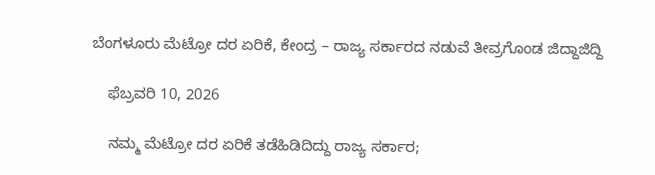ಬೆಂಗಳೂರು ಮೆಟ್ರೋ ದರ ಏರಿಕೆ, ಕೇಂದ್ರ – ರಾಜ್ಯ ಸರ್ಕಾರದ ನಡುವೆ ತೀವ್ರಗೊಂಡ ಜಿದ್ದಾಜಿದ್ದಿ

    ಫೆಬ್ರವರಿ 10, 2026

    ನಮ್ಮ ಮೆಟ್ರೋ ದರ ಏರಿಕೆ ತಡೆಹಿಡಿದಿದ್ದು ರಾಜ್ಯ ಸರ್ಕಾರ;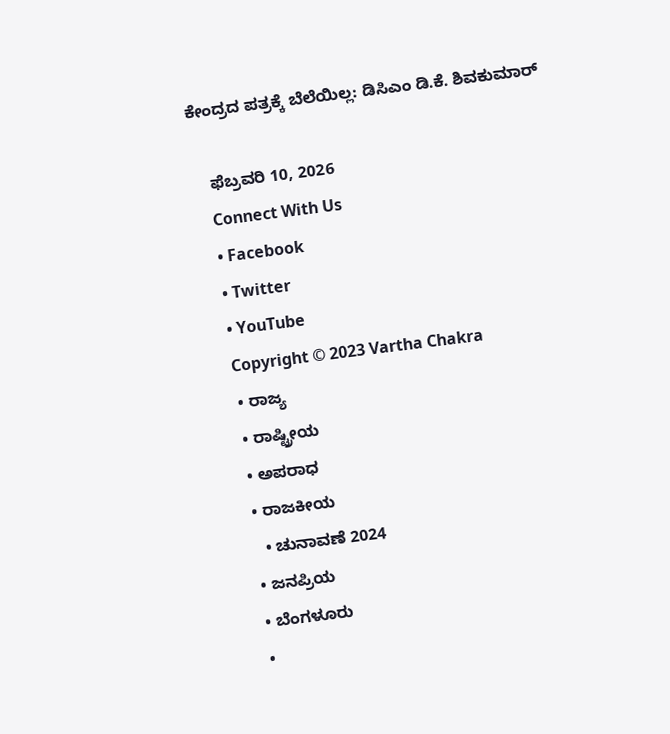ಕೇಂದ್ರದ ಪತ್ರಕ್ಕೆ ಬೆಲೆಯಿಲ್ಲ: ಡಿಸಿಎಂ ಡಿ.ಕೆ. ಶಿವಕುಮಾರ್

    ಫೆಬ್ರವರಿ 10, 2026
    Connect With Us
    • Facebook
    • Twitter
    • YouTube
    Copyright © 2023 Vartha Chakra
    • ರಾಜ್ಯ
    • ರಾಷ್ಟ್ರೀಯ
    • ಅಪರಾಧ
    • ರಾಜಕೀಯ
      • ಚುನಾವಣೆ 2024
    • ಜನಪ್ರಿಯ
    • ಬೆಂಗಳೂರು
    •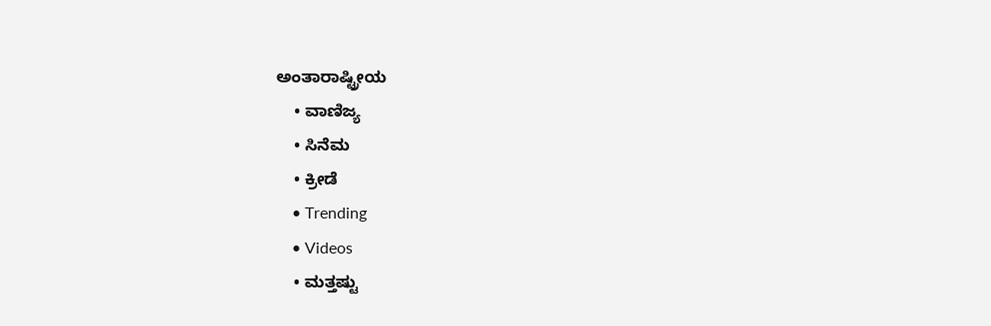ಅಂತಾರಾಷ್ಟ್ರೀಯ
    • ವಾಣಿಜ್ಯ
    • ಸಿನೆಮ
    • ಕ್ರೀಡೆ
    • Trending
    • Videos
    • ಮತ್ತಷ್ಟು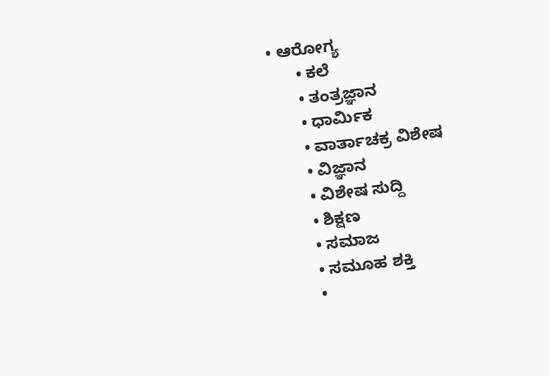• ಆರೋಗ್ಯ
      • ಕಲೆ
      • ತಂತ್ರಜ್ಞಾನ
      • ಧಾರ್ಮಿಕ
      • ವಾರ್ತಾಚಕ್ರ ವಿಶೇಷ
      • ವಿಜ್ಞಾನ
      • ವಿಶೇಷ ಸುದ್ದಿ
      • ಶಿಕ್ಷಣ
      • ಸಮಾಜ
      • ಸಮೂಹ ಶಕ್ತಿ
      •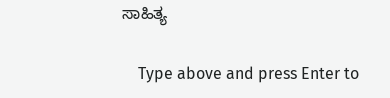ಸಾಹಿತ್ಯ

    Type above and press Enter to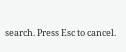search. Press Esc to cancel.